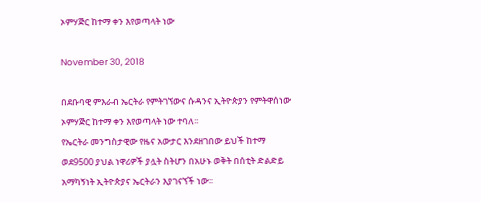ኦምሃጅር ከተማ ቀን እየወጣላት ነው

November 30, 2018

በደቡባዊ ምእራብ ኤርትራ የምትገኘውና ሱዳንና ኢትዮጵያን የምትዋሰነው ኦምሃጅር ከተማ ቀን እየወጣላት ነው ተባለ፡፡
የኤርትራ መንግስታዊው የዜና አውታር እንደዘገበው ይህች ከተማ ወደ9500 ያህል ነዋሪዎች ያሏት ስትሆን በአሁኑ ወቅት በሰቲት ድልድይ አማካኝነት ኢትዮጵያና ኤርትራን እያገናኘች ነው፡፡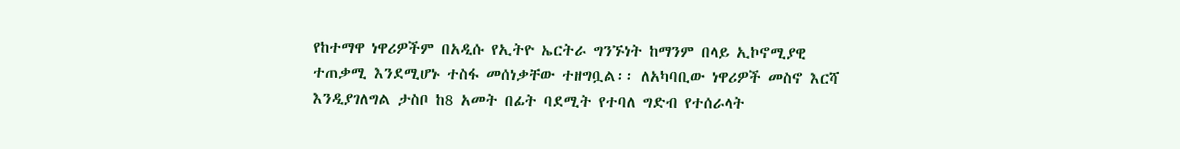የከተማዋ ነዋሪዎችም በአዲሱ የኢትዮ ኤርትራ ግንኙነት ከማንም በላይ ኢኮኖሚያዊ ተጠቃሚ እንደሚሆኑ ተስፋ መሰነቃቸው ተዘግቧል፡፡ ለአካባቢው ነዋሪዎች መስኖ እርሻ እንዲያገለግል ታስቦ ከ8 አመት በፊት ባደሚት የተባለ ግድብ የተሰራላት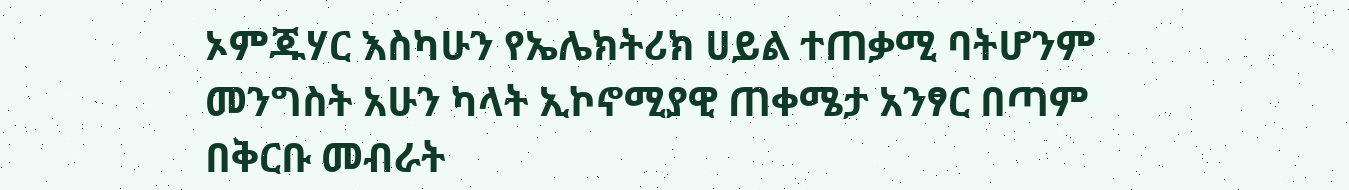ኦምጁሃር እስካሁን የኤሌክትሪክ ሀይል ተጠቃሚ ባትሆንም መንግስት አሁን ካላት ኢኮኖሚያዊ ጠቀሜታ አንፃር በጣም በቅርቡ መብራት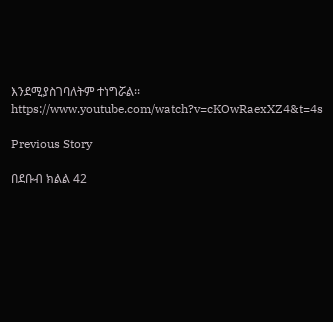እንደሚያስገባለትም ተነግሯል፡፡
https://www.youtube.com/watch?v=cKOwRaexXZ4&t=4s

Previous Story

በደቡብ ክልል 42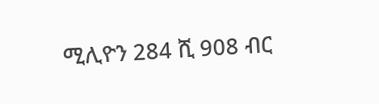ሚሊዮን 284 ሺ 908 ብር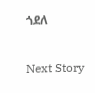ጎደለ

Next Story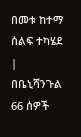በመቱ ከተማ ሰልፍ ተካሄደ | በቤኒሻንጉል 66 ሰዎች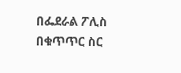በፌደራል ፖሊስ በቁጥጥር ስር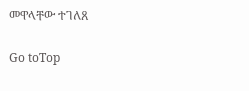መዋላቸው ተገለጸ

Go toTop